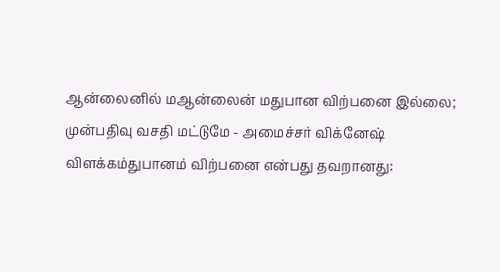ஆன்லைனில் மஆன்லைன் மதுபான விற்பனை இல்லை; முன்பதிவு வசதி மட்டுமே - அமைச்சர் விக்னேஷ் விளக்கம்துபானம் விற்பனை என்பது தவறானது: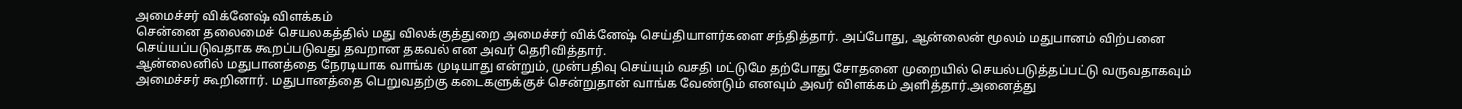அமைச்சர் விக்னேஷ் விளக்கம்
சென்னை தலைமைச் செயலகத்தில் மது விலக்குத்துறை அமைச்சர் விக்னேஷ் செய்தியாளர்களை சந்தித்தார். அப்போது, ஆன்லைன் மூலம் மதுபானம் விற்பனை செய்யப்படுவதாக கூறப்படுவது தவறான தகவல் என அவர் தெரிவித்தார்.
ஆன்லைனில் மதுபானத்தை நேரடியாக வாங்க முடியாது என்றும், முன்பதிவு செய்யும் வசதி மட்டுமே தற்போது சோதனை முறையில் செயல்படுத்தப்பட்டு வருவதாகவும் அமைச்சர் கூறினார். மதுபானத்தை பெறுவதற்கு கடைகளுக்குச் சென்றுதான் வாங்க வேண்டும் எனவும் அவர் விளக்கம் அளித்தார்.அனைத்து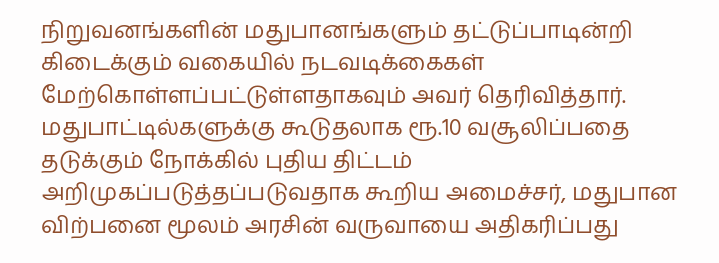நிறுவனங்களின் மதுபானங்களும் தட்டுப்பாடின்றி கிடைக்கும் வகையில் நடவடிக்கைகள் மேற்கொள்ளப்பட்டுள்ளதாகவும் அவர் தெரிவித்தார்.
மதுபாட்டில்களுக்கு கூடுதலாக ரூ.10 வசூலிப்பதை தடுக்கும் நோக்கில் புதிய திட்டம் அறிமுகப்படுத்தப்படுவதாக கூறிய அமைச்சர், மதுபான விற்பனை மூலம் அரசின் வருவாயை அதிகரிப்பது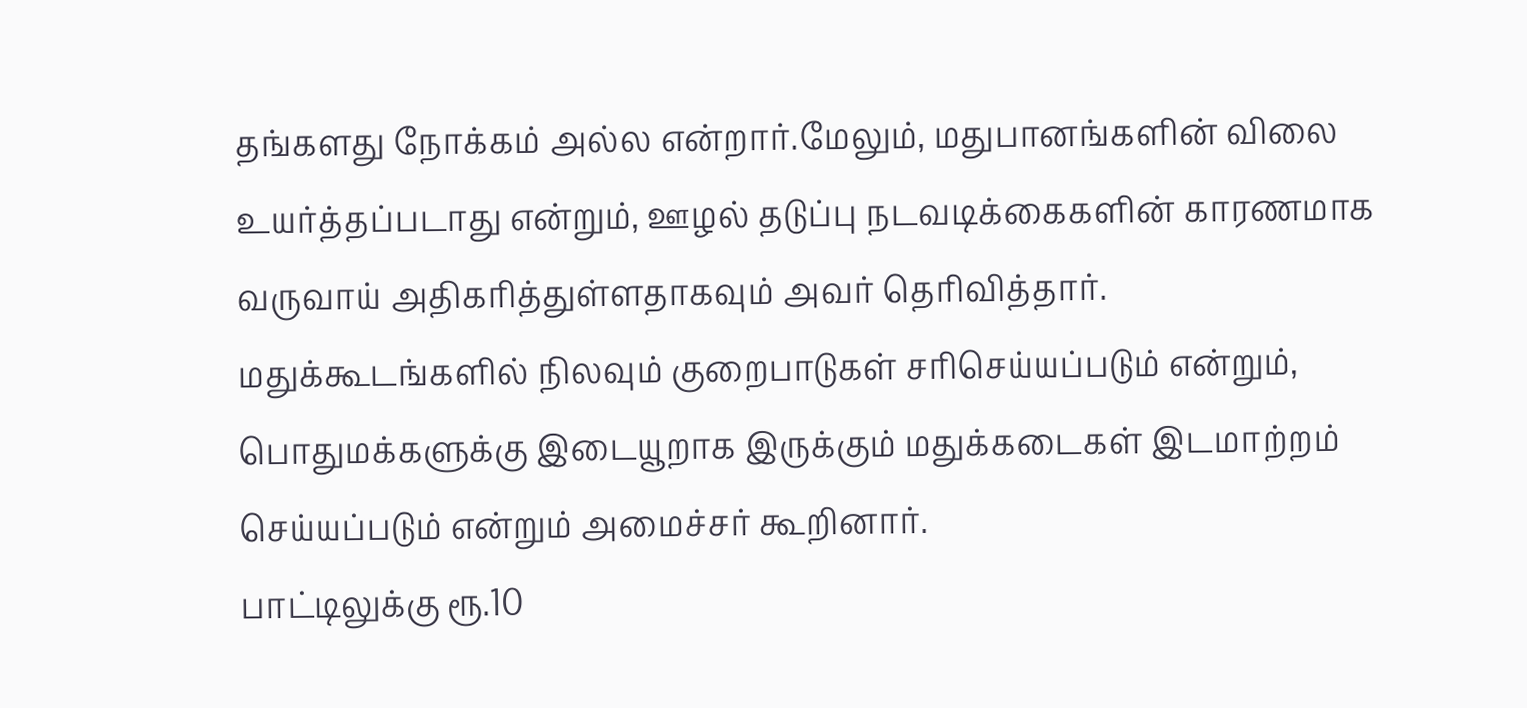தங்களது நோக்கம் அல்ல என்றார்.மேலும், மதுபானங்களின் விலை உயர்த்தப்படாது என்றும், ஊழல் தடுப்பு நடவடிக்கைகளின் காரணமாக வருவாய் அதிகரித்துள்ளதாகவும் அவர் தெரிவித்தார்.
மதுக்கூடங்களில் நிலவும் குறைபாடுகள் சரிசெய்யப்படும் என்றும், பொதுமக்களுக்கு இடையூறாக இருக்கும் மதுக்கடைகள் இடமாற்றம் செய்யப்படும் என்றும் அமைச்சர் கூறினார்.
பாட்டிலுக்கு ரூ.10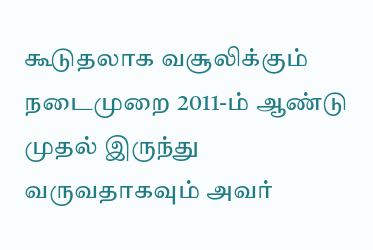கூடுதலாக வசூலிக்கும் நடைமுறை 2011-ம் ஆண்டு முதல் இருந்து வருவதாகவும் அவர்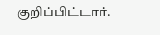குறிப்பிட்டார்.